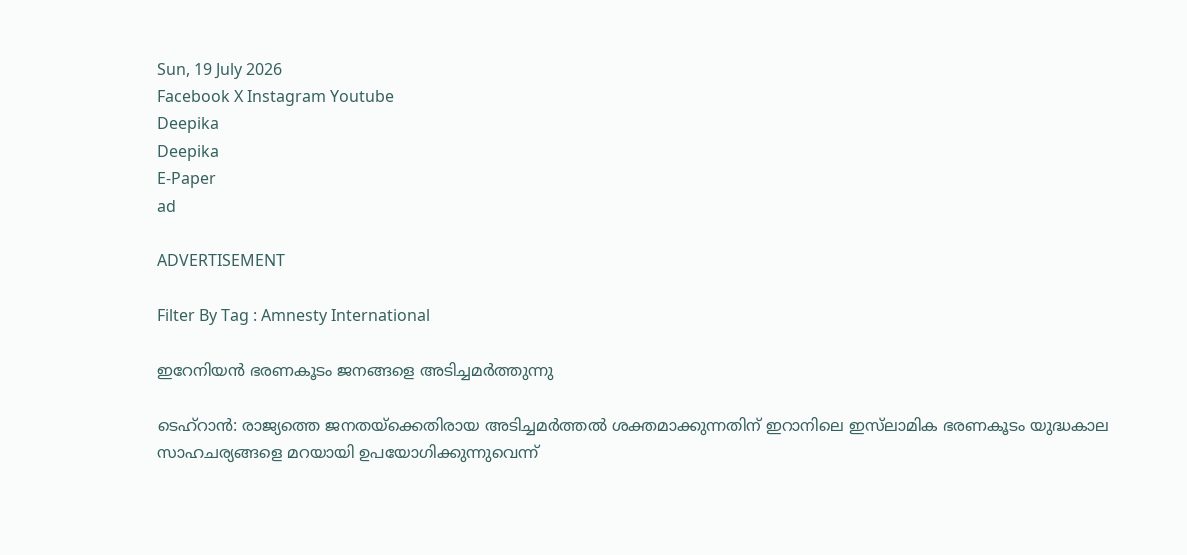Sun, 19 July 2026
Facebook X Instagram Youtube
Deepika
Deepika
E-Paper
ad

ADVERTISEMENT

Filter By Tag : Amnesty International

ഇറേനിയൻ ഭരണകൂടം ജനങ്ങളെ അടിച്ചമർത്തുന്നു

ടെഹ്റാൻ: രാജ്യത്തെ ജനതയ്‌ക്കെതിരായ അടിച്ചമർത്തൽ ശക്തമാക്കുന്നതിന് ഇറാനിലെ ഇസ്‌ലാമിക ഭരണകൂടം യുദ്ധകാല സാഹചര്യങ്ങളെ മറയായി ഉപയോഗിക്കുന്നുവെന്ന്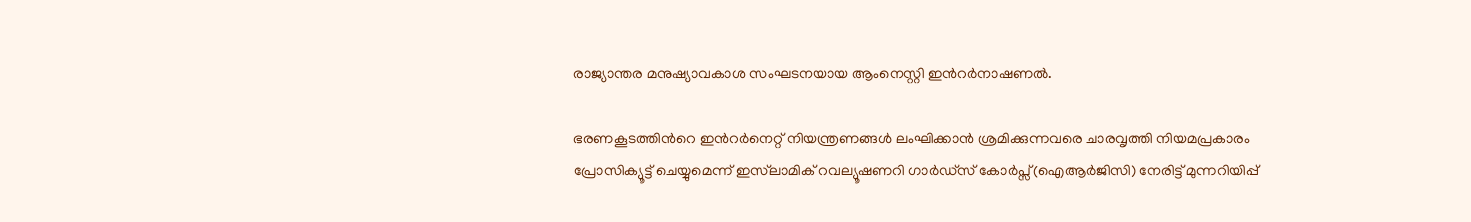രാജ്യാന്തര മനുഷ്യാവകാശ സംഘടനയായ ആംനെസ്റ്റി ഇന്‍റർനാഷണൽ.

ഭരണകൂടത്തിന്‍റെ ഇന്‍റർനെറ്റ് നിയന്ത്രണങ്ങൾ ലംഘിക്കാൻ ശ്രമിക്കുന്നവരെ ചാരവൃത്തി നിയമപ്രകാരം പ്രോസിക്യൂട്ട് ചെയ്യുമെന്ന് ഇസ്‌ലാമിക് റവല്യൂഷണറി ഗാർഡ്സ് കോർപ്സ്(ഐആർജിസി) നേരിട്ട് മുന്നറിയിപ്പ്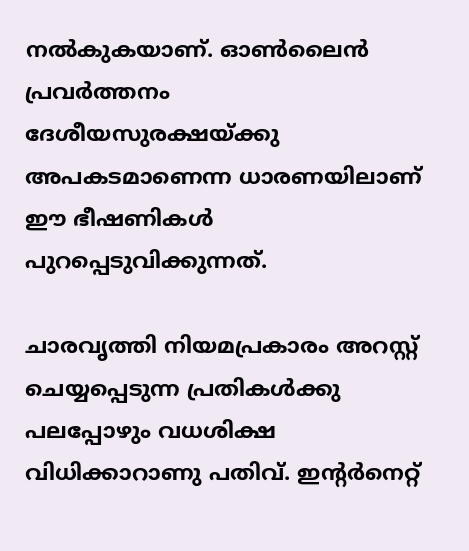നൽകുകയാണ്. ഓൺലൈൻ പ്രവർത്തനം ദേശീയസുരക്ഷയ്ക്കു അപകടമാണെന്ന ധാരണയിലാണ് ഈ ഭീഷണികൾ പുറപ്പെടുവിക്കുന്നത്.

ചാരവൃത്തി നിയമപ്രകാരം അറസ്റ്റ് ചെയ്യപ്പെടുന്ന പ്രതികൾക്കു പലപ്പോഴും വധശിക്ഷ വിധിക്കാറാണു പതിവ്. ഇന്‍റർനെറ്റ്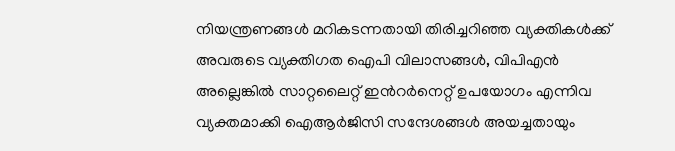നിയന്ത്രണങ്ങൾ മറികടന്നതായി തിരിച്ചറിഞ്ഞ വ്യക്തികൾക്ക് അവരുടെ വ്യക്തിഗത ഐപി വിലാസങ്ങൾ, വിപിഎൻ അല്ലെങ്കിൽ സാറ്റലൈറ്റ് ഇന്‍റർനെറ്റ് ഉപയോഗം എന്നിവ വ്യക്തമാക്കി ഐആർജിസി സന്ദേശങ്ങൾ അയച്ചതായും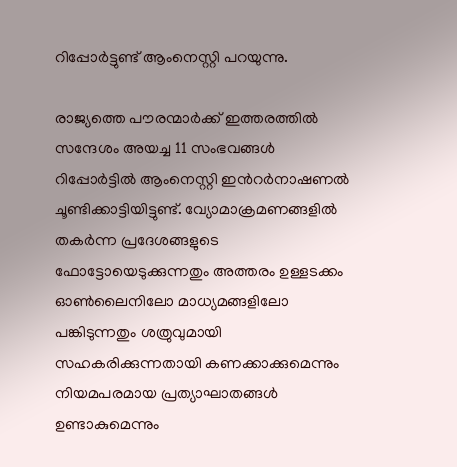റിപ്പോർട്ടുണ്ട് ആംനെസ്റ്റി പറയുന്നു.

രാജ്യത്തെ പൗരന്മാർക്ക് ഇത്തരത്തിൽ സന്ദേശം അയച്ച 11 സംഭവങ്ങൾ റിപ്പോർട്ടിൽ ആംനെസ്റ്റി ഇന്‍റർനാഷണൽ ചൂണ്ടിക്കാട്ടിയിട്ടുണ്ട്. വ്യോമാക്രമണങ്ങളിൽ തകർന്ന പ്രദേശങ്ങളുടെ ഫോട്ടോയെടുക്കുന്നതും അത്തരം ഉള്ളടക്കം ഓൺലൈനിലോ മാധ്യമങ്ങളിലോ പങ്കിടുന്നതും ശത്രുവുമായി സഹകരിക്കുന്നതായി കണക്കാക്കുമെന്നും നിയമപരമായ പ്രത്യാഘാതങ്ങൾ ഉണ്ടാകുമെന്നും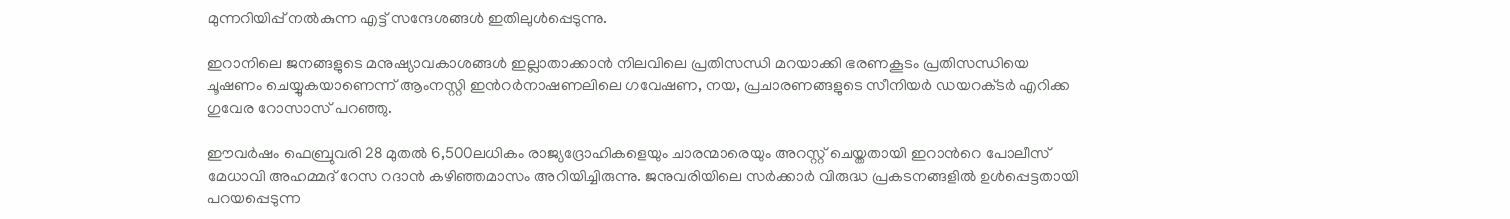മുന്നറിയിപ്പ് നൽകുന്ന എട്ട് സന്ദേശങ്ങൾ ഇതിലുൾപ്പെടുന്നു.

ഇറാനിലെ ജനങ്ങളുടെ മനുഷ്യാവകാശങ്ങൾ ഇല്ലാതാക്കാൻ നിലവിലെ പ്രതിസന്ധി മറയാക്കി ഭരണകൂടം പ്രതിസന്ധിയെ ചൂഷണം ചെയ്യുകയാണെന്ന് ആംനസ്റ്റി ഇന്‍റർനാഷണലിലെ ഗവേഷണ, നയ, പ്രചാരണങ്ങളുടെ സീനിയർ ഡയറക്‌ടർ എറിക്ക ഗുവേര റോസാസ് പറഞ്ഞു.

ഈവർഷം ഫെബ്രുവരി 28 മുതൽ 6,500ലധികം രാജ്യദ്രോഹികളെയും ചാരന്മാരെയും അറസ്റ്റ് ചെയ്തതായി ഇറാന്‍റെ പോലീസ് മേധാവി അഹമ്മദ് റേസ റദാൻ കഴിഞ്ഞമാസം അറിയിച്ചിരുന്നു. ജനുവരിയിലെ സർക്കാർ വിരുദ്ധ പ്രകടനങ്ങളിൽ ഉൾപ്പെട്ടതായി പറയപ്പെടുന്ന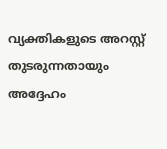വ്യക്തികളുടെ അറസ്റ്റ് തുടരുന്നതായും അദ്ദേഹം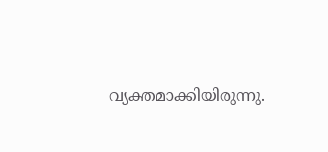വ്യക്തമാക്കിയിരുന്നു.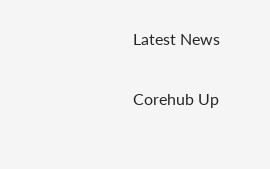Latest News

Corehub Up